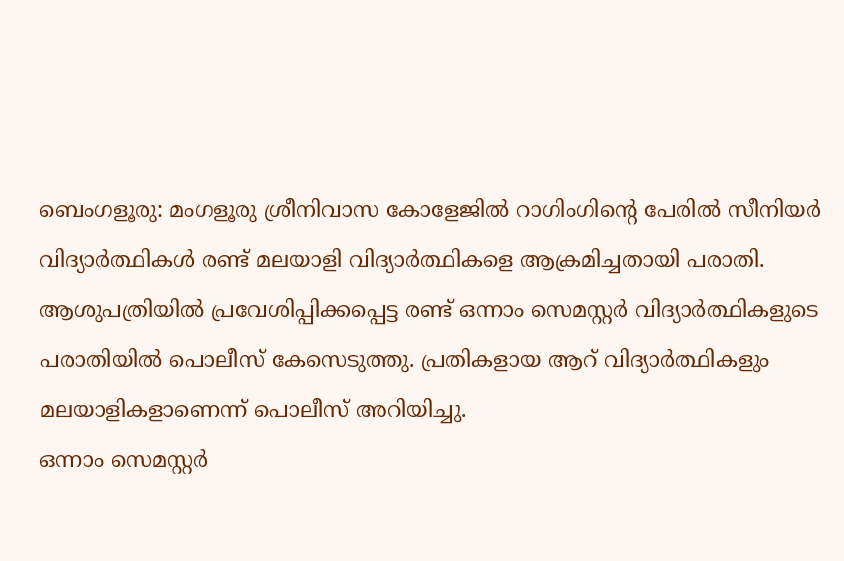ബെംഗളൂരു: മംഗളൂരു ശ്രീനിവാസ കോളേജിൽ റാഗിംഗിന്റെ പേരിൽ സീനിയർ വിദ്യാർത്ഥികൾ രണ്ട് മലയാളി വിദ്യാർത്ഥികളെ ആക്രമിച്ചതായി പരാതി. ആശുപത്രിയിൽ പ്രവേശിപ്പിക്കപ്പെട്ട രണ്ട് ഒന്നാം സെമസ്റ്റർ വിദ്യാർത്ഥികളുടെ പരാതിയിൽ പൊലീസ് കേസെടുത്തു. പ്രതികളായ ആറ് വിദ്യാർത്ഥികളും മലയാളികളാണെന്ന് പൊലീസ് അറിയിച്ചു.
ഒന്നാം സെമസ്റ്റർ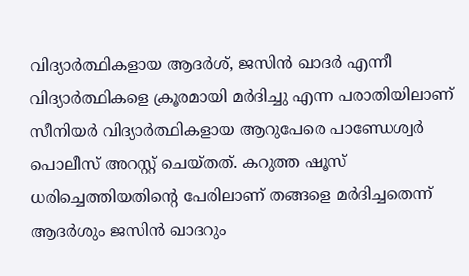വിദ്യാർത്ഥികളായ ആദർശ്, ജസിൻ ഖാദർ എന്നീ വിദ്യാർത്ഥികളെ ക്രൂരമായി മർദിച്ചു എന്ന പരാതിയിലാണ് സീനിയർ വിദ്യാർത്ഥികളായ ആറുപേരെ പാണ്ഡേശ്വർ പൊലീസ് അറസ്റ്റ് ചെയ്തത്. കറുത്ത ഷൂസ് ധരിച്ചെത്തിയതിന്റെ പേരിലാണ് തങ്ങളെ മർദിച്ചതെന്ന് ആദർശും ജസിൻ ഖാദറും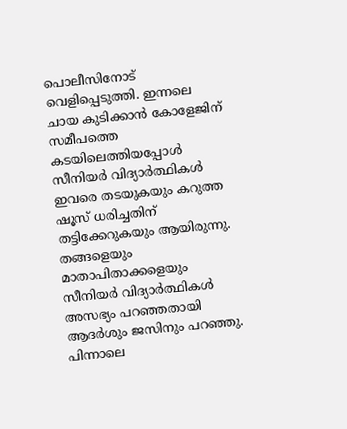പൊലീസിനോട് വെളിപ്പെടുത്തി. ഇന്നലെ ചായ കുടിക്കാൻ കോളേജിന് സമീപത്തെ കടയിലെത്തിയപ്പോൾ സീനിയർ വിദ്യാർത്ഥികൾ ഇവരെ തടയുകയും കറുത്ത ഷൂസ് ധരിച്ചതിന് തട്ടിക്കേറുകയും ആയിരുന്നു. തങ്ങളെയും മാതാപിതാക്കളെയും സീനിയർ വിദ്യാർത്ഥികൾ അസഭ്യം പറഞ്ഞതായി ആദർശും ജസിനും പറഞ്ഞു. പിന്നാലെ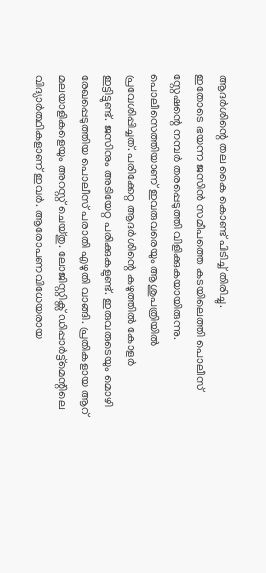ആദർശിന്റെ തല കൈ കൊണ്ട് പിടിച്ച് തിരിച്ചു.
ഇതോടെ ഭയന്ന ജസിൻ സമീപത്തെ കടയിലെത്തി പൊലീസ് സ്റ്റേഷന്റെ നമ്പർ തരപ്പെടുത്തി വിളിക്കുകയായിരുന്നു. പൊലീസെത്തിയാണ് ഇവരുവരെയും ആശുപത്രിയിൽ പ്രവേശിപ്പിച്ചത്. പരിക്കേറ്റ ആദർശിന്റെ കഴുത്തിൽ കോളർ ഇട്ടിട്ടുണ്ട്. ജസിനും അടിയേറ്റ പരിക്കുകളുണ്ട്. ഇരുവരുടെയും മൊഴി രേഖപ്പെടുത്തിയ പൊലീസ് പരാതി എഴുതി വാങ്ങി. പ്രതികളായ ആറ് മലയാളികളെയും അറസ്റ്റ് ചെയ്തു. ലോജിസ്റ്റിക്സ് ഡിപ്പാർട്ട്മെന്റിലെ വിദ്യാർത്ഥികളാണ് ഇവർ. ആരോപണവിധേയരായ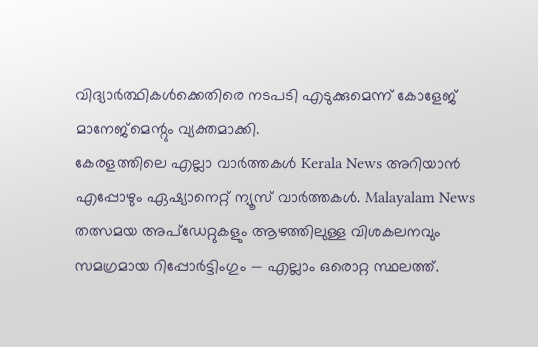വിദ്യാർത്ഥികൾക്കെതിരെ നടപടി എടുക്കുമെന്ന് കോളേജ് മാനേജ്മെന്റും വ്യക്തമാക്കി.
കേരളത്തിലെ എല്ലാ വാർത്തകൾ Kerala News അറിയാൻ എപ്പോഴും ഏഷ്യാനെറ്റ് ന്യൂസ് വാർത്തകൾ. Malayalam News തത്സമയ അപ്ഡേറ്റുകളും ആഴത്തിലുള്ള വിശകലനവും സമഗ്രമായ റിപ്പോർട്ടിംഗും — എല്ലാം ഒരൊറ്റ സ്ഥലത്ത്.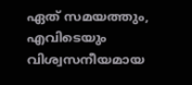ഏത് സമയത്തും, എവിടെയും വിശ്വസനീയമായ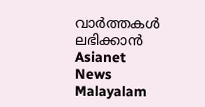വാർത്തകൾ ലഭിക്കാൻ Asianet News Malayalam